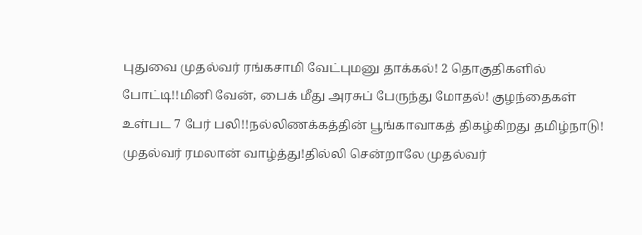புதுவை முதல்வர் ரங்கசாமி வேட்புமனு தாக்கல்! 2 தொகுதிகளில் போட்டி!!மினி வேன், பைக் மீது அரசுப் பேருந்து மோதல்! குழந்தைகள் உள்பட 7 பேர் பலி!!நல்லிணக்கத்தின் பூங்காவாகத் திகழ்கிறது தமிழ்நாடு! முதல்வர் ரமலான் வாழ்த்து!தில்லி சென்றாலே முதல்வர்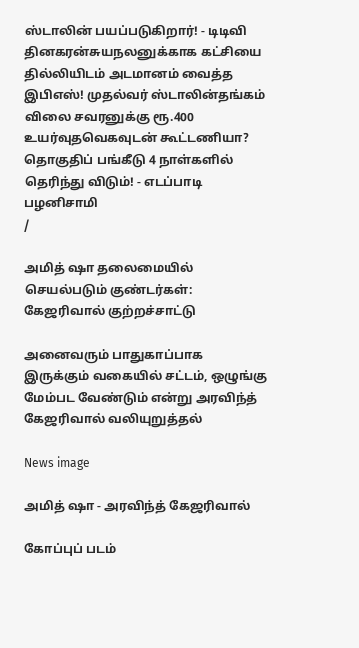ஸ்டாலின் பயப்படுகிறார்! - டிடிவி தினகரன்சுயநலனுக்காக கட்சியை தில்லியிடம் அடமானம் வைத்த இபிஎஸ்! முதல்வர் ஸ்டாலின்தங்கம் விலை சவரனுக்கு ரூ.400 உயர்வுதவெகவுடன் கூட்டணியா? தொகுதிப் பங்கீடு 4 நாள்களில் தெரிந்து விடும்! - எடப்பாடி பழனிசாமி
/

அமித் ஷா தலைமையில் செயல்படும் குண்டர்கள்: கேஜரிவால் குற்றச்சாட்டு

அனைவரும் பாதுகாப்பாக இருக்கும் வகையில் சட்டம், ஒழுங்கு மேம்பட வேண்டும் என்று அரவிந்த் கேஜரிவால் வலியுறுத்தல்

News image

அமித் ஷா - அரவிந்த் கேஜரிவால்

கோப்புப் படம்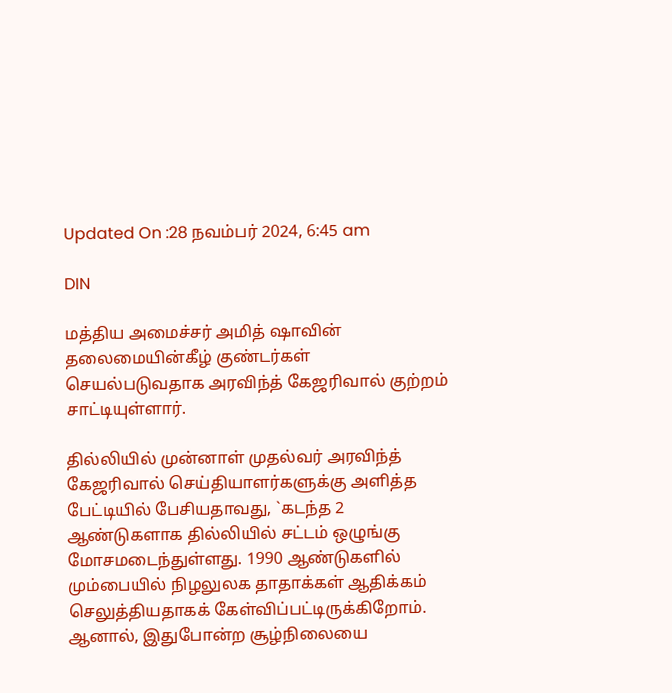Updated On :28 நவம்பர் 2024, 6:45 am

DIN

மத்திய அமைச்சர் அமித் ஷாவின் தலைமையின்கீழ் குண்டர்கள் செயல்படுவதாக அரவிந்த் கேஜரிவால் குற்றம் சாட்டியுள்ளார்.

தில்லியில் முன்னாள் முதல்வர் அரவிந்த் கேஜரிவால் செய்தியாளர்களுக்கு அளித்த பேட்டியில் பேசியதாவது, `கடந்த 2 ஆண்டுகளாக தில்லியில் சட்டம் ஒழுங்கு மோசமடைந்துள்ளது. 1990 ஆண்டுகளில் மும்பையில் நிழலுலக தாதாக்கள் ஆதிக்கம் செலுத்தியதாகக் கேள்விப்பட்டிருக்கிறோம். ஆனால், இதுபோன்ற சூழ்நிலையை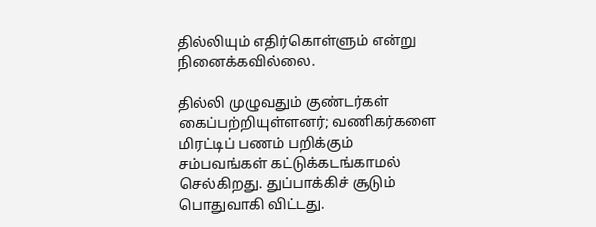தில்லியும் எதிர்கொள்ளும் என்று நினைக்கவில்லை.

தில்லி முழுவதும் குண்டர்கள் கைப்பற்றியுள்ளனர்; வணிகர்களை மிரட்டிப் பணம் பறிக்கும் சம்பவங்கள் கட்டுக்கடங்காமல் செல்கிறது. துப்பாக்கிச் சூடும் பொதுவாகி விட்டது.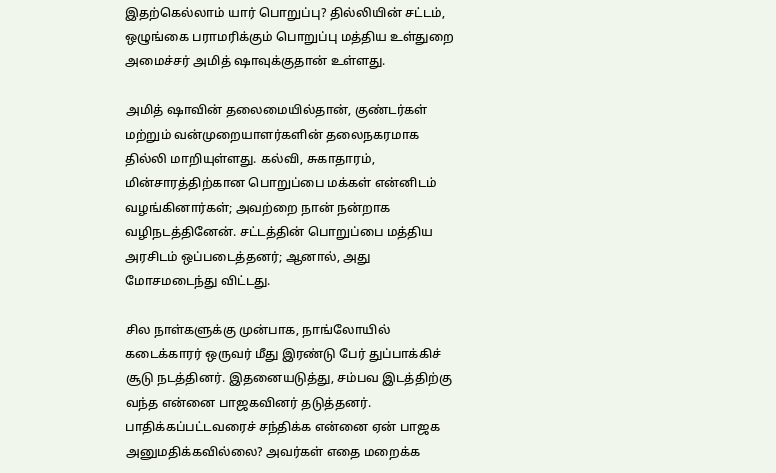இதற்கெல்லாம் யார் பொறுப்பு? தில்லியின் சட்டம், ஒழுங்கை பராமரிக்கும் பொறுப்பு மத்திய உள்துறை அமைச்சர் அமித் ஷாவுக்குதான் உள்ளது.

அமித் ஷாவின் தலைமையில்தான், குண்டர்கள் மற்றும் வன்முறையாளர்களின் தலைநகரமாக தில்லி மாறியுள்ளது. கல்வி, சுகாதாரம், மின்சாரத்திற்கான பொறுப்பை மக்கள் என்னிடம் வழங்கினார்கள்; அவற்றை நான் நன்றாக வழிநடத்தினேன். சட்டத்தின் பொறுப்பை மத்திய அரசிடம் ஒப்படைத்தனர்; ஆனால், அது மோசமடைந்து விட்டது.

சில நாள்களுக்கு முன்பாக, நாங்லோயில் கடைக்காரர் ஒருவர் மீது இரண்டு பேர் துப்பாக்கிச் சூடு நடத்தினர். இதனையடுத்து, சம்பவ இடத்திற்கு வந்த என்னை பாஜகவினர் தடுத்தனர். பாதிக்கப்பட்டவரைச் சந்திக்க என்னை ஏன் பாஜக அனுமதிக்கவில்லை? அவர்கள் எதை மறைக்க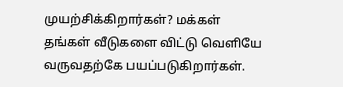முயற்சிக்கிறார்கள்? மக்கள் தங்கள் வீடுகளை விட்டு வெளியே வருவதற்கே பயப்படுகிறார்கள்.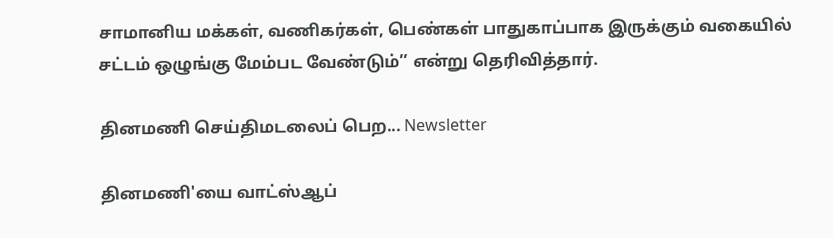சாமானிய மக்கள், வணிகர்கள், பெண்கள் பாதுகாப்பாக இருக்கும் வகையில் சட்டம் ஒழுங்கு மேம்பட வேண்டும்’’ என்று தெரிவித்தார்.

தினமணி செய்திமடலைப் பெற... Newsletter

தினமணி'யை வாட்ஸ்ஆப்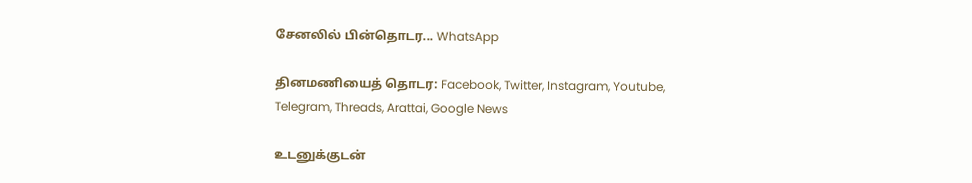சேனலில் பின்தொடர... WhatsApp

தினமணியைத் தொடர: Facebook, Twitter, Instagram, Youtube, Telegram, Threads, Arattai, Google News

உடனுக்குடன்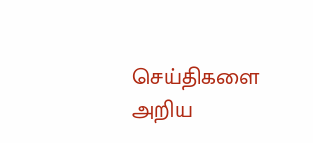செய்திகளை அறிய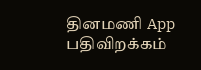தினமணி App பதிவிறக்கம்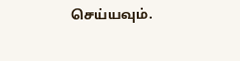செய்யவும்.